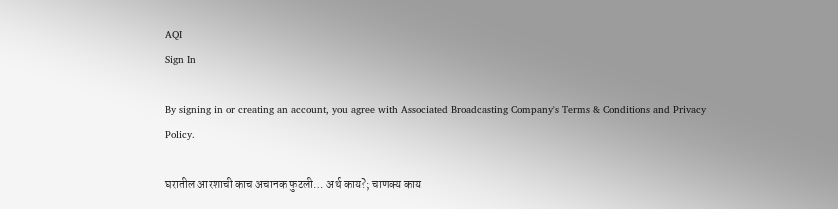AQI
Sign In

By signing in or creating an account, you agree with Associated Broadcasting Company's Terms & Conditions and Privacy Policy.

घरातील आरशाची काच अचानक फुटली… अर्थ काय?; चाणक्य काय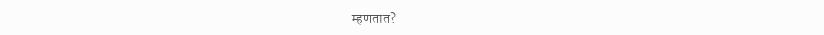म्हणतात?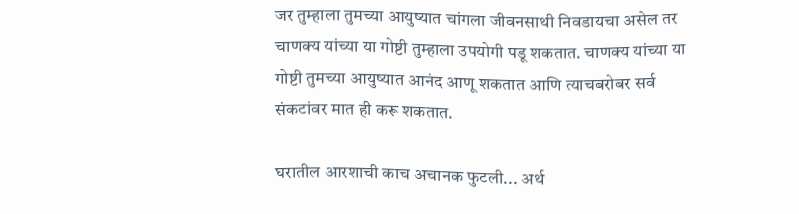जर तुम्हाला तुमच्या आयुष्यात चांगला जीवनसाथी निवडायचा असेल तर चाणक्य यांच्या या गोष्टी तुम्हाला उपयोगी पडू शकतात. चाणक्य यांच्या या गोष्टी तुमच्या आयुष्यात आनंद आणू शकतात आणि त्याचबरोबर सर्व संकटांवर मात ही करू शकतात.

घरातील आरशाची काच अचानक फुटली... अर्थ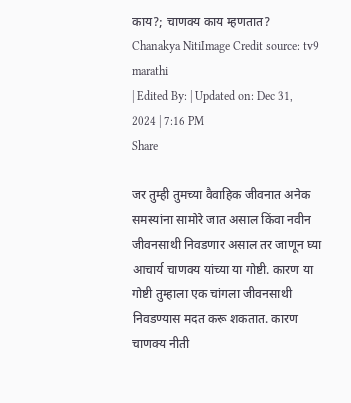काय?; चाणक्य काय म्हणतात?
Chanakya NitiImage Credit source: tv9 marathi
| Edited By: | Updated on: Dec 31, 2024 | 7:16 PM
Share

जर तुम्ही तुमच्या वैवाहिक जीवनात अनेक समस्यांना सामोरे जात असाल किंवा नवीन जीवनसाथी निवडणार असाल तर जाणून घ्या आचार्य चाणक्य यांच्या या गोष्टी. कारण या गोष्टी तुम्हाला एक चांगला जीवनसाथी निवडण्यास मदत करू शकतात. कारण चाणक्य नीती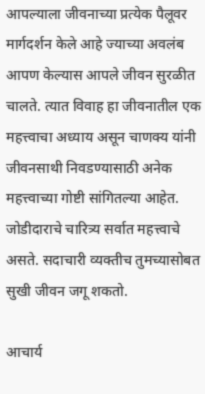आपल्याला जीवनाच्या प्रत्येक पैलूवर मार्गदर्शन केले आहे ज्याच्या अवलंब आपण केल्यास आपले जीवन सुरळीत चालते. त्यात विवाह हा जीवनातील एक महत्त्वाचा अध्याय असून चाणक्य यांनी जीवनसाथी निवडण्यासाठी अनेक महत्त्वाच्या गोष्टी सांगितल्या आहेत. जोडीदाराचे चारित्र्य सर्वात महत्त्वाचे असते. सदाचारी व्यक्तीच तुमच्यासोबत सुखी जीवन जगू शकतो.

आचार्य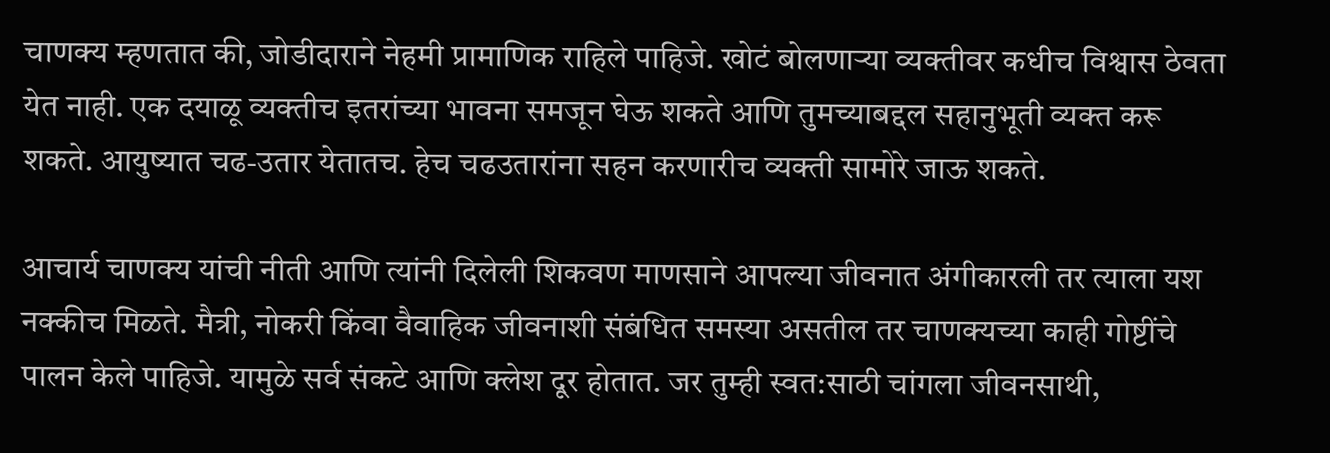चाणक्य म्हणतात की, जोडीदाराने नेहमी प्रामाणिक राहिले पाहिजे. खोटं बोलणाऱ्या व्यक्तीवर कधीच विश्वास ठेवता येत नाही. एक दयाळू व्यक्तीच इतरांच्या भावना समजून घेऊ शकते आणि तुमच्याबद्दल सहानुभूती व्यक्त करू शकते. आयुष्यात चढ-उतार येतातच. हेच चढउतारांना सहन करणारीच व्यक्ती सामोरे जाऊ शकते.

आचार्य चाणक्य यांची नीती आणि त्यांनी दिलेली शिकवण माणसाने आपल्या जीवनात अंगीकारली तर त्याला यश नक्कीच मिळते. मैत्री, नोकरी किंवा वैवाहिक जीवनाशी संबंधित समस्या असतील तर चाणक्यच्या काही गोष्टींचे पालन केले पाहिजे. यामुळे सर्व संकटे आणि क्लेश दूर होतात. जर तुम्ही स्वत:साठी चांगला जीवनसाथी,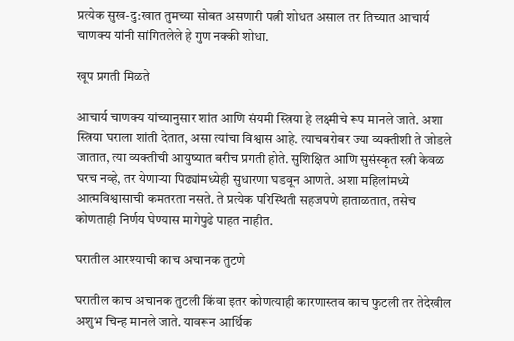प्रत्येक सुख-दु:खात तुमच्या सोबत असणारी पत्नी शोधत असाल तर तिच्यात आचार्य चाणक्य यांनी सांगितलेले हे गुण नक्की शोधा.

खूप प्रगती मिळते

आचार्य चाणक्य यांच्यानुसार शांत आणि संयमी स्त्रिया हे लक्ष्मीचे रूप मानले जाते. अशा स्त्रिया घराला शांती देतात, असा त्यांचा विश्वास आहे. त्याचबरोबर ज्या व्यक्तीशी ते जोडले जातात, त्या व्यक्तीची आयुष्यात बरीच प्रगती होते. सुशिक्षित आणि सुसंस्कृत स्त्री केवळ घरच नव्हे, तर येणाऱ्या पिढ्यांमध्येही सुधारणा घडवून आणते. अशा महिलांमध्ये आत्मविश्वासाची कमतरता नसते. ते प्रत्येक परिस्थिती सहजपणे हाताळतात, तसेच कोणताही निर्णय घेण्यास मागेपुढे पाहत नाहीत.

घरातील आरश्याची काच अचानक तुटणे

घरातील काच अचानक तुटली किंवा इतर कोणत्याही कारणास्तव काच फुटली तर तेदेखील अशुभ चिन्ह मानले जाते. यावरून आर्थिक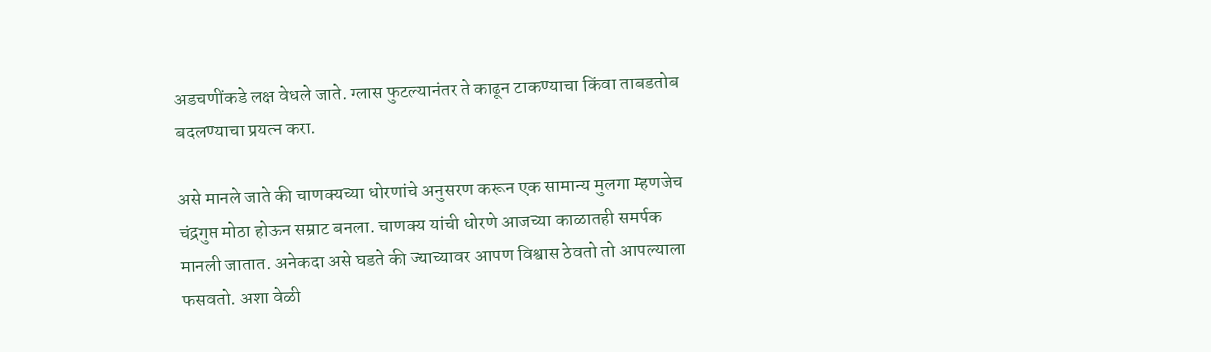अडचणींकडे लक्ष वेधले जाते. ग्लास फुटल्यानंतर ते काढून टाकण्याचा किंवा ताबडतोब बदलण्याचा प्रयत्न करा.

असे मानले जाते की चाणक्यच्या धोरणांचे अनुसरण करून एक सामान्य मुलगा म्हणजेच चंद्रगुप्त मोठा होऊन सम्राट बनला. चाणक्य यांची धोरणे आजच्या काळातही समर्पक मानली जातात. अनेकदा असे घडते की ज्याच्यावर आपण विश्वास ठेवतो तो आपल्याला फसवतो. अशा वेळी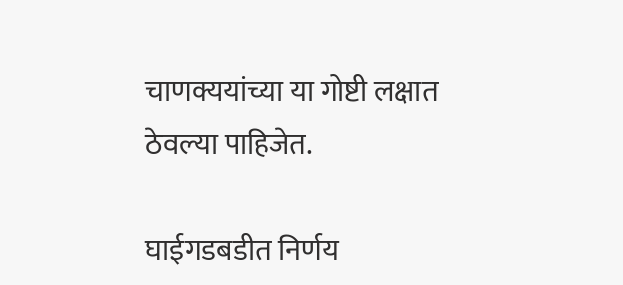चाणक्ययांच्या या गोष्टी लक्षात ठेवल्या पाहिजेत.

घाईगडबडीत निर्णय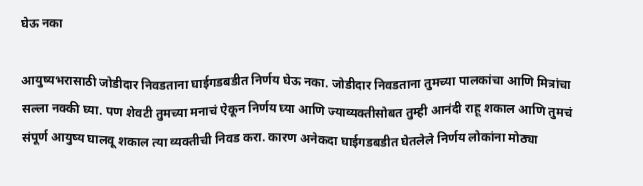घेऊ नका

आयुष्यभरासाठी जोडीदार निवडताना घाईगडबडीत निर्णय घेऊ नका. जोडीदार निवडताना तुमच्या पालकांचा आणि मित्रांचा सल्ला नक्की घ्या. पण शेवटी तुमच्या मनाचं ऐकून निर्णय घ्या आणि ज्याव्यक्तीसोबत तुम्ही आनंदी राहू शकाल आणि तुमचं संपूर्ण आयुष्य घालवू शकाल त्या व्यक्तीची निवड करा. कारण अनेकदा घाईगडबडीत घेतलेले निर्णय लोकांना मोठ्या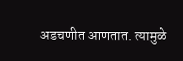अडचणीत आणतात. त्यामुळे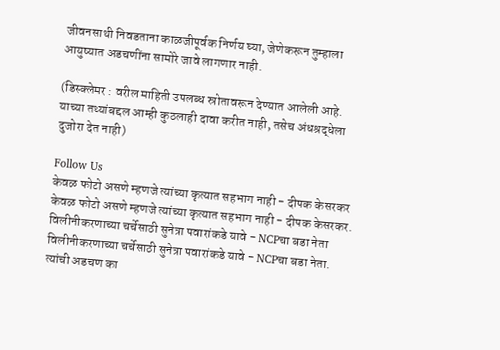जीवनसाथी निवडताना काळजीपूर्वक निर्णय घ्या, जेणेकरून तुम्हाला आयुष्यात अडचणींना सामोरे जावे लागणार नाही.

(डिस्क्लेमर : वरील माहिती उपलब्ध स्रोतावरून देण्यात आलेली आहे. याच्या तथ्यांबद्दल आम्ही कुठलाही दावा करीत नाही, तसेच अंधश्रद्धेला दुजोरा देत नाही)

Follow Us
केवळ फोटो असणे म्हणजे त्यांच्या कृत्यात सहभाग नाही - दीपक केसरकर
केवळ फोटो असणे म्हणजे त्यांच्या कृत्यात सहभाग नाही - दीपक केसरकर.
विलीनीकरणाच्या चर्चेसाठी सुनेत्रा पवारांकडे यावे - NCPचा बडा नेता
विलीनीकरणाच्या चर्चेसाठी सुनेत्रा पवारांकडे यावे - NCPचा बडा नेता.
त्यांची अडचण का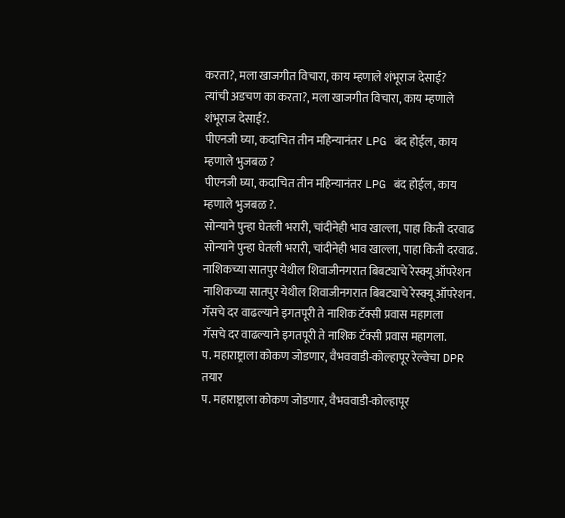करता?, मला खाजगीत विचारा, काय म्हणाले शंभूराज देसाई?
त्यांची अडचण का करता?, मला खाजगीत विचारा, काय म्हणाले शंभूराज देसाई?.
पीएनजी घ्या, कदाचित तीन महिन्यानंतर LPG बंद होईल, काय म्हणाले भुजबळ ?
पीएनजी घ्या, कदाचित तीन महिन्यानंतर LPG बंद होईल, काय म्हणाले भुजबळ ?.
सोन्याने पुन्हा घेतली भरारी, चांदीनेही भाव खाल्ला, पाहा किती दरवाढ
सोन्याने पुन्हा घेतली भरारी, चांदीनेही भाव खाल्ला, पाहा किती दरवाढ.
नाशिकच्या सातपुर येथील शिवाजीनगरात बिबट्याचे रेस्क्यू ऑपरेशन
नाशिकच्या सातपुर येथील शिवाजीनगरात बिबट्याचे रेस्क्यू ऑपरेशन.
गॅसचे दर वाढल्याने इगतपूरी ते नाशिक टॅक्सी प्रवास महागला
गॅसचे दर वाढल्याने इगतपूरी ते नाशिक टॅक्सी प्रवास महागला.
प. महाराष्ट्राला कोकण जोडणार, वैभववाडी-कोल्हापूर रेल्वेचा DPR तयार
प. महाराष्ट्राला कोकण जोडणार, वैभववाडी-कोल्हापूर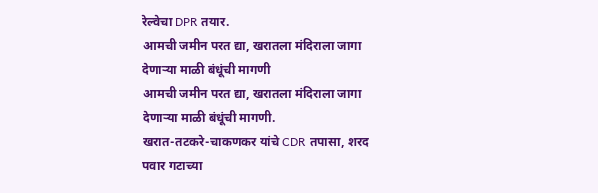रेल्वेचा DPR तयार.
आमची जमीन परत द्या, खरातला मंदिराला जागा देणाऱ्या माळी बंधूंची मागणी
आमची जमीन परत द्या, खरातला मंदिराला जागा देणाऱ्या माळी बंधूंची मागणी.
खरात-तटकरे-चाकणकर यांचे CDR तपासा, शरद पवार गटाच्या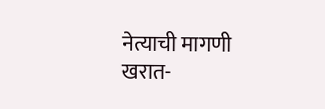नेत्याची मागणी
खरात-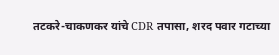तटकरे-चाकणकर यांचे CDR तपासा, शरद पवार गटाच्या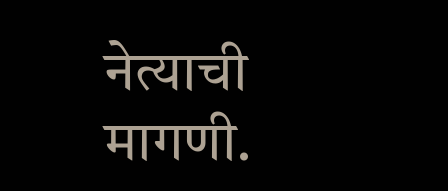नेत्याची मागणी.